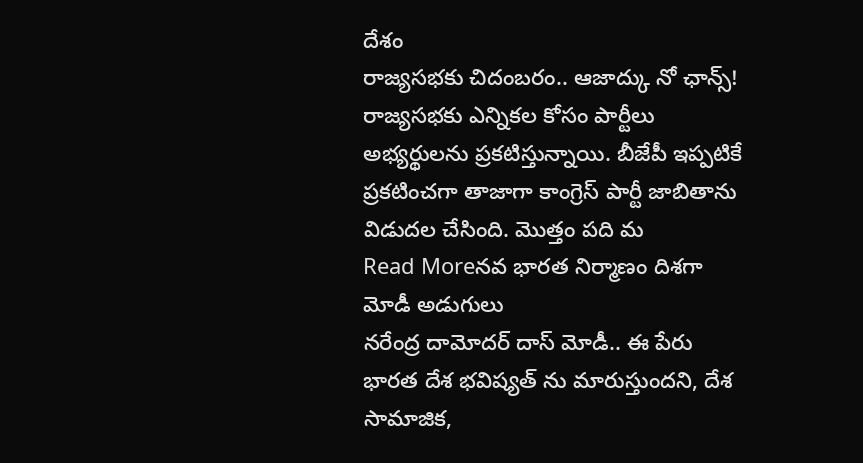దేశం
రాజ్యసభకు చిదంబరం.. ఆజాద్కు నో ఛాన్స్!
రాజ్యసభకు ఎన్నికల కోసం పార్టీలు అభ్యర్థులను ప్రకటిస్తున్నాయి. బీజేపీ ఇప్పటికే ప్రకటించగా తాజాగా కాంగ్రెస్ పార్టీ జాబితాను విడుదల చేసింది. మొత్తం పది మ
Read Moreనవ భారత నిర్మాణం దిశగా మోడీ అడుగులు
నరేంద్ర దామోదర్ దాస్ మోడీ.. ఈ పేరు భారత దేశ భవిష్యత్ ను మారుస్తుందని, దేశ సామాజిక,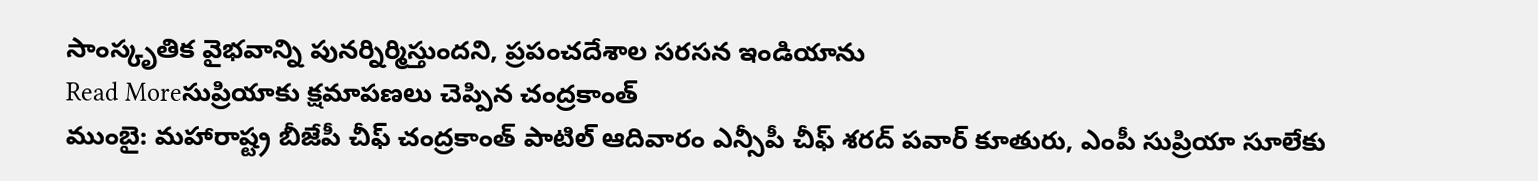సాంస్కృతిక వైభవాన్ని పునర్నిర్మిస్తుందని, ప్రపంచదేశాల సరసన ఇండియాను
Read Moreసుప్రియాకు క్షమాపణలు చెప్పిన చంద్రకాంత్
ముంబై: మహారాష్ట్ర బీజేపీ చీఫ్ చంద్రకాంత్ పాటిల్ ఆదివారం ఎన్సీపీ చీఫ్ శరద్ పవార్ కూతురు, ఎంపీ సుప్రియా సూలేకు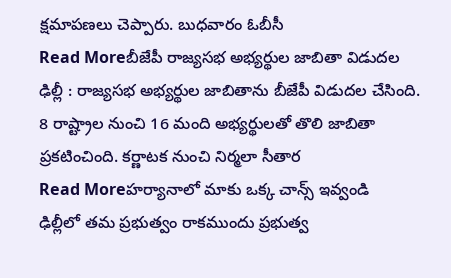క్షమాపణలు చెప్పారు. బుధవారం ఓబీసీ
Read Moreబీజేపీ రాజ్యసభ అభ్యర్థుల జాబితా విడుదల
ఢిల్లీ : రాజ్యసభ అభ్యర్థుల జాబితాను బీజేపీ విడుదల చేసింది. 8 రాష్ట్రాల నుంచి 16 మంది అభ్యర్థులతో తొలి జాబితా ప్రకటించింది. కర్ణాటక నుంచి నిర్మలా సీతార
Read Moreహర్యానాలో మాకు ఒక్క చాన్స్ ఇవ్వండి
ఢిల్లీలో తమ ప్రభుత్వం రాకముందు ప్రభుత్వ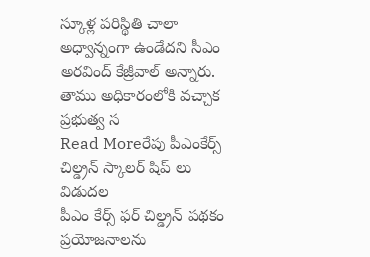స్కూళ్ల పరిస్థితి చాలా అధ్వాన్నంగా ఉండేదని సీఎం అరవింద్ కేజ్రీవాల్ అన్నారు. తాము అధికారంలోకి వచ్చాక ప్రభుత్వ స
Read Moreరేపు పీఎంకేర్స్ చిల్డ్రన్ స్కాలర్ షిప్ లు విడుదల
పీఎం కేర్స్ ఫర్ చిల్డ్రన్ పథకం ప్రయోజనాలను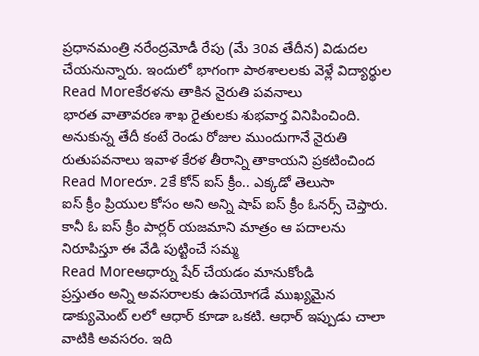ప్రధానమంత్రి నరేంద్రమోడీ రేపు (మే 30వ తేదీన) విడుదల చేయనున్నారు. ఇందులో భాగంగా పాఠశాలలకు వెళ్లే విద్యార్థుల
Read Moreకేరళను తాకిన నైరుతి పవనాలు
భారత వాతావరణ శాఖ రైతులకు శుభవార్త వినిపించింది. అనుకున్న తేదీ కంటే రెండు రోజుల ముందుగానే నైరుతి రుతుపవనాలు ఇవాళ కేరళ తీరాన్ని తాకాయని ప్రకటించింద
Read Moreరూ. 2కే కోన్ ఐస్ క్రీం.. ఎక్కడో తెలుసా
ఐస్ క్రీం ప్రియుల కోసం అని అన్ని షాప్ ఐస్ క్రీం ఓనర్స్ చెప్తారు. కానీ ఓ ఐస్ క్రీం పార్లర్ యజమాని మాత్రం ఆ పదాలను నిరూపిస్తూ ఈ వేడి పుట్టించే సమ్మ
Read Moreఆధార్ను షేర్ చేయడం మానుకోండి
ప్రస్తుతం అన్ని అవసరాలకు ఉపయోగడే ముఖ్యమైన డాక్యుమెంట్ లలో ఆధార్ కూడా ఒకటి. ఆధార్ ఇప్పుడు చాలా వాటికి అవసరం. ఇది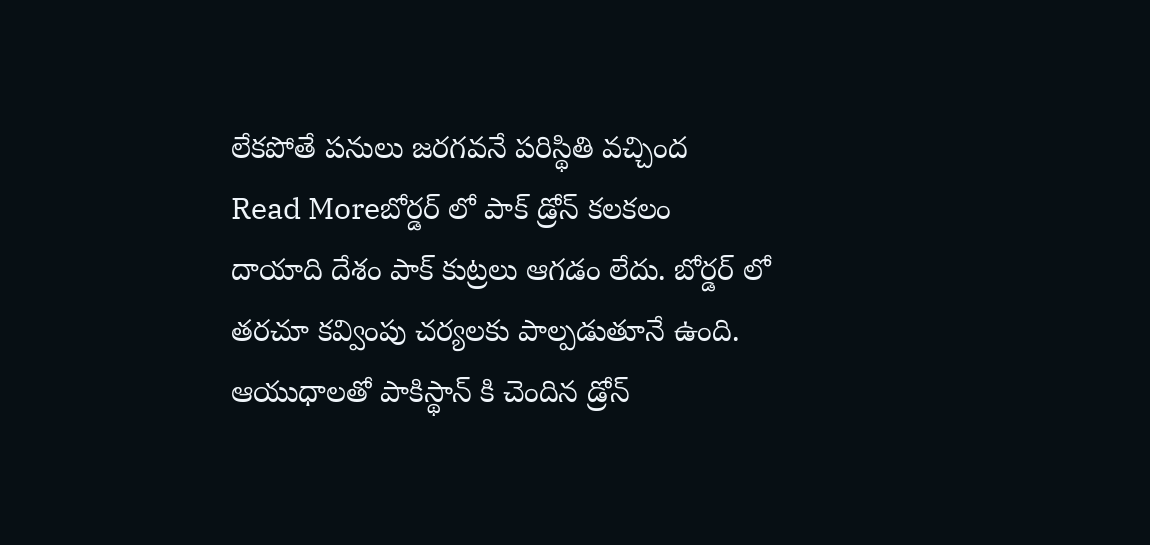లేకపోతే పనులు జరగవనే పరిస్థితి వచ్చింద
Read Moreబోర్డర్ లో పాక్ డ్రోన్ కలకలం
దాయాది దేశం పాక్ కుట్రలు ఆగడం లేదు. బోర్డర్ లో తరచూ కవ్వింపు చర్యలకు పాల్పడుతూనే ఉంది. ఆయుధాలతో పాకిస్థాన్ కి చెందిన డ్రోన్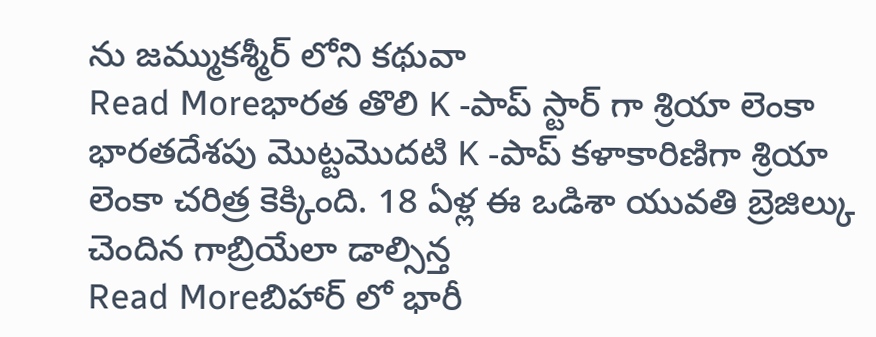ను జమ్ముకశ్మీర్ లోని కథువా
Read Moreభారత తొలి K -పాప్ స్టార్ గా శ్రియా లెంకా
భారతదేశపు మొట్టమొదటి K -పాప్ కళాకారిణిగా శ్రియా లెంకా చరిత్ర కెక్కింది. 18 ఏళ్ల ఈ ఒడిశా యువతి బ్రెజిల్కు చెందిన గాబ్రియేలా డాల్సిన్త
Read Moreబిహార్ లో భారీ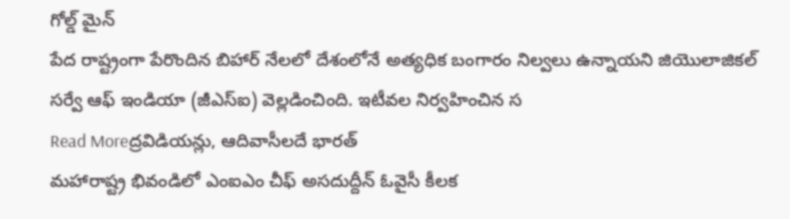గోల్డ్ మైన్
పేద రాష్ట్రంగా పేరొందిన బిహార్ నేలలో దేశంలోనే అత్యధిక బంగారం నిల్వలు ఉన్నాయని జియొలాజికల్ సర్వే ఆఫ్ ఇండియా (జీఎస్ఐ) వెల్లడించింది. ఇటీవల నిర్వహించిన స
Read Moreద్రవిడియన్లు, ఆదివాసీలదే భారత్
మహారాష్ట్ర భివండిలో ఎంఐఎం చీఫ్ అసదుద్దీన్ ఓవైసీ కీలక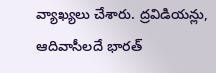వ్యాఖ్యలు చేశారు. ద్రవిడియన్లు, ఆదివాసీలదే భారత్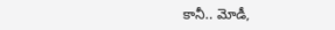కానీ.. మోడీ,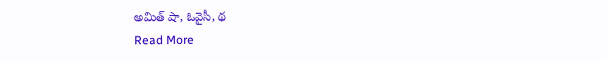అమిత్ షా, ఓవైసీ, థ
Read More